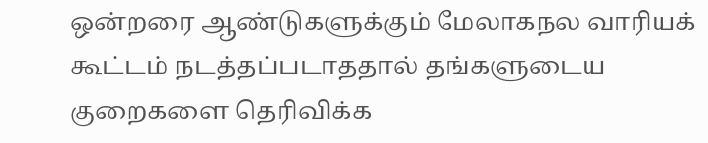ஒன்றரை ஆண்டுகளுக்கும் மேலாகநல வாரியக் கூட்டம் நடத்தப்படாததால் தங்களுடைய குறைகளை தெரிவிக்க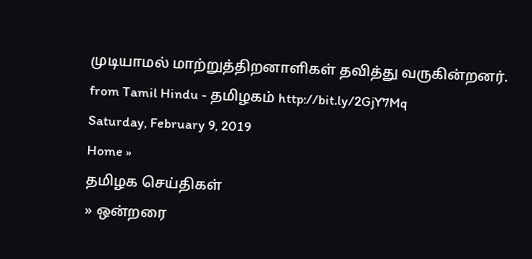முடியாமல் மாற்றுத்திறனாளிகள் தவித்து வருகின்றனர்.
from Tamil Hindu - தமிழகம் http://bit.ly/2GjY7Mq
Saturday, February 9, 2019
Home »
தமிழக செய்திகள்
» ஒன்றரை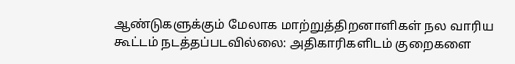ஆண்டுகளுக்கும் மேலாக மாற்றுத்திறனாளிகள் நல வாரிய கூட்டம் நடத்தப்படவில்லை: அதிகாரிகளிடம் குறைகளை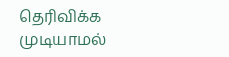தெரிவிக்க முடியாமல்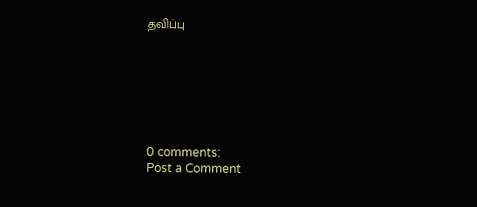தவிப்பு







0 comments:
Post a Comment